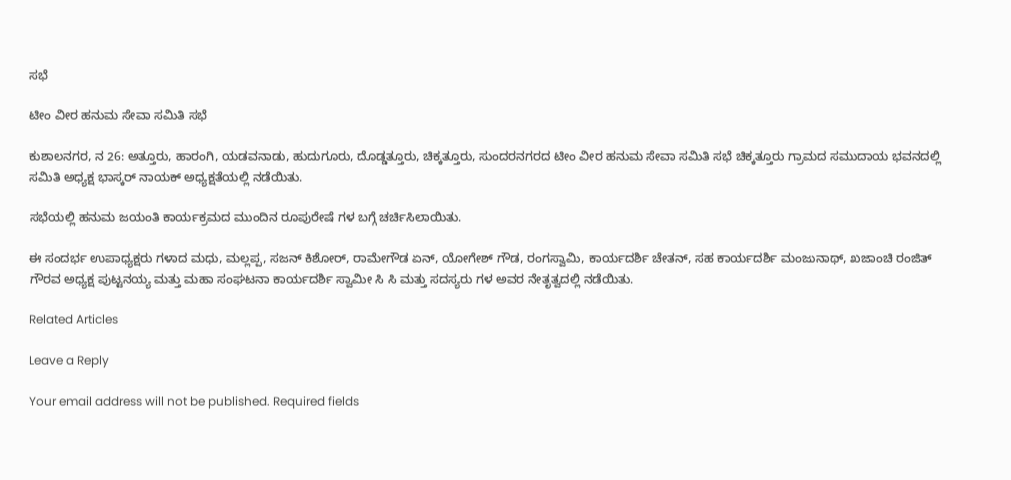ಸಭೆ

ಟೀಂ ವೀರ ಹನುಮ ಸೇವಾ ಸಮಿತಿ ಸಭೆ

ಕುಶಾಲನಗರ, ನ 26: ಅತ್ತೂರು, ಹಾರಂಗಿ, ಯಡವನಾಡು, ಹುದುಗೂರು, ದೊಡ್ಡತ್ತೂರು, ಚಿಕ್ಕತ್ತೂರು, ಸುಂದರನಗರದ ಟೀಂ ವೀರ ಹನುಮ ಸೇವಾ ಸಮಿತಿ ಸಭೆ ಚಿಕ್ಕತ್ತೂರು ಗ್ರಾಮದ ಸಮುದಾಯ ಭವನದಲ್ಲಿ ಸಮಿತಿ ಅಧ್ಯಕ್ಷ ಭಾಸ್ಕರ್ ನಾಯಕ್ ಅಧ್ಯಕ್ಷತೆಯಲ್ಲಿ ನಡೆಯಿತು.

ಸಭೆಯಲ್ಲಿ ಹನುಮ ಜಯಂತಿ ಕಾರ್ಯಕ್ರಮದ ಮುಂದಿನ ರೂಪುರೇಷೆ ಗಳ ಬಗ್ಗೆ ಚರ್ಚಿಸಿಲಾಯಿತು.

ಈ ಸಂದರ್ಭ ಉಪಾಧ್ಯಕ್ಷರು ಗಳಾದ ಮಧು, ಮಲ್ಲಪ್ಪ, ಸಜನ್ ಕಿಶೋರ್, ರಾಮೇಗೌಡ ಏನ್, ಯೋಗೇಶ್ ಗೌಡ, ರಂಗಸ್ವಾಮಿ, ಕಾರ್ಯದರ್ಶಿ ಚೇತನ್, ಸಹ ಕಾರ್ಯದರ್ಶಿ ಮಂಜುನಾಥ್, ಖಜಾಂಚಿ ರಂಜಿತ್ ಗೌರವ ಅಧ್ಯಕ್ಷ ಪುಟ್ಟನಯ್ಯ ಮತ್ತು ಮಹಾ ಸಂಘಟನಾ ಕಾರ್ಯದರ್ಶಿ ಸ್ವಾಮೀ ಸಿ ಸಿ ಮತ್ತು ಸದಸ್ಯರು ಗಳ ಅವರ ನೇತೃತ್ವದಲ್ಲಿ ನಡೆಯಿತು.

Related Articles

Leave a Reply

Your email address will not be published. Required fields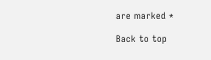are marked *

Back to top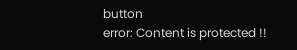button
error: Content is protected !!